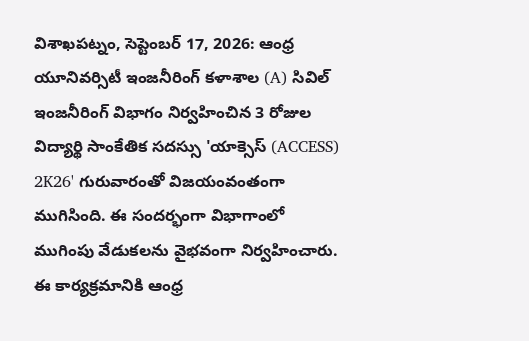విశాఖపట్నం, సెప్టెంబర్ 17, 2026: ఆంధ్ర యూనివర్సిటీ ఇంజనీరింగ్ కళాశాల (A) సివిల్ ఇంజనీరింగ్ విభాగం నిర్వహించిన 3 రోజుల విద్యార్థి సాంకేతిక సదస్సు 'యాక్సెస్ (ACCESS) 2K26' గురువారంతో విజయంవంతంగా ముగిసింది. ఈ సందర్భంగా విభాగాంలో ముగింపు వేడుకలను వైభవంగా నిర్వహించారు.
ఈ కార్యక్రమానికి ఆంధ్ర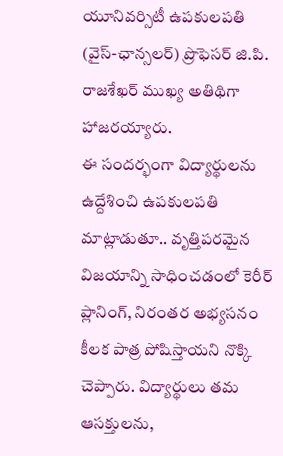యూనివర్సిటీ ఉపకులపతి (వైస్-ఛాన్సలర్) ప్రొఫెసర్ జి.పి. రాజశేఖర్ ముఖ్య అతిథిగా హాజరయ్యారు.
ఈ సందర్భంగా విద్యార్థులను ఉద్దేశించి ఉపకులపతి మాట్లాడుతూ.. వృత్తిపరమైన విజయాన్ని సాధించడంలో కెరీర్ ప్లానింగ్, నిరంతర అభ్యసనం కీలక పాత్ర పోషిస్తాయని నొక్కి చెప్పారు. విద్యార్థులు తమ ఆసక్తులను,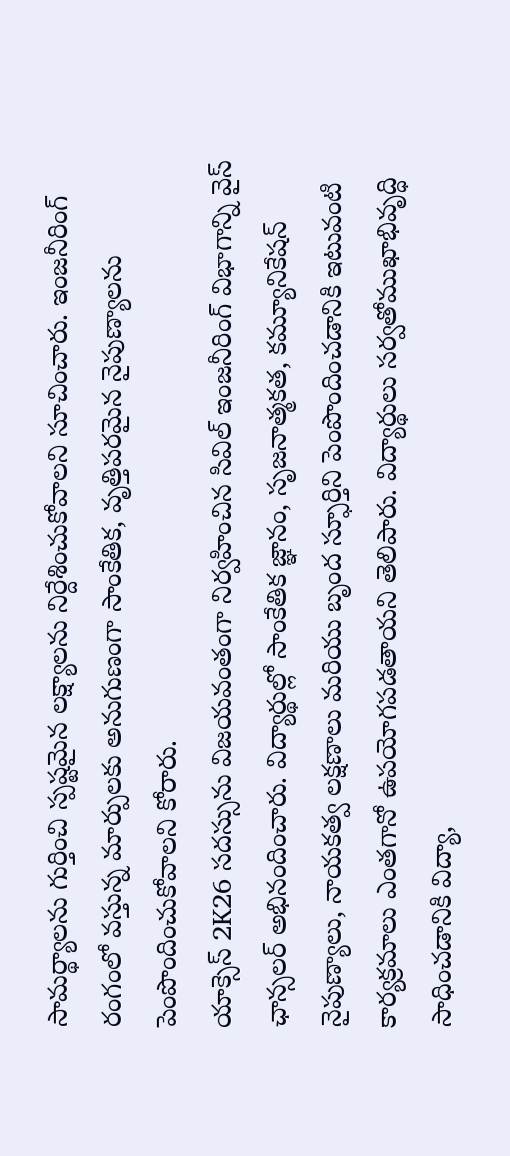సామర్థ్యాలను గుర్తించి స్పష్టమైన లక్ష్యాలను నిర్దేశించుకోవాలని సూచించారు. ఇంజనీరింగ్ రంగంలో వస్తున్న మార్పులకు అనుగుణంగా సాంకేతిక, వృత్తిపరమైన నైపుణ్యాలను పెంపొందించుకోవాలని కోరారు.
యాక్సెస్ 2K26 సదస్సును విజయవంతంగా నిర్వహించిన సివిల్ ఇంజనీరింగ్ విభాగాన్ని వైస్ ఛాన్సలర్ అభినందించారు. విద్యార్థుల్లో సాంకేతిక జ్ఞానం, సృజనాత్మకత, కమ్యూనికేషన్ నైపుణ్యాలు, నాయకత్వ లక్షణాలు మరియు బృంద స్ఫూర్తిని పెంపొందించడానికి ఇటువంటి కార్యక్రమాలు ఎంతగానో ఉపయోగపడతాయని తెలిపారు. విద్యార్థులు సర్వతోముఖాభివృద్ధి సాధించడానికి విద్యా,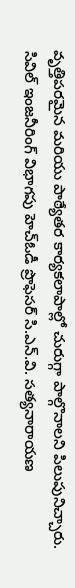వృత్తిపరమైన మరియు పాఠ్యేతర కార్యకలాపాల్లో చురుగ్గా పాల్గొనాలని పిలుపునిచ్చారు.
సివిల్ ఇంజనీరింగ్ విభాగపు హెచ్ఓడీ ప్రొఫెసర్ సి.ఎన్.వి. సత్యనారాయణ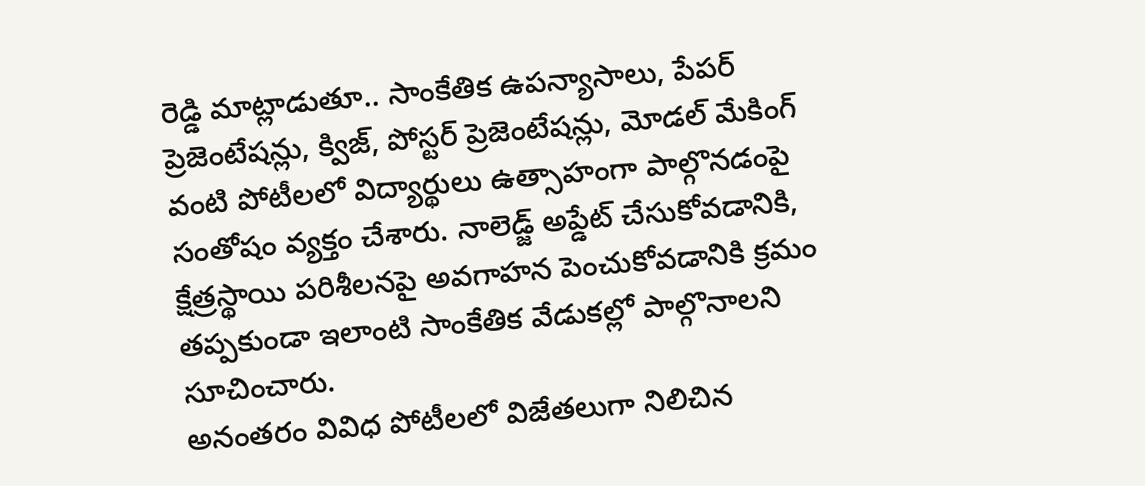రెడ్డి మాట్లాడుతూ.. సాంకేతిక ఉపన్యాసాలు, పేపర్ ప్రెజెంటేషన్లు, క్విజ్, పోస్టర్ ప్రెజెంటేషన్లు, మోడల్ మేకింగ్ వంటి పోటీలలో విద్యార్థులు ఉత్సాహంగా పాల్గొనడంపై సంతోషం వ్యక్తం చేశారు. నాలెడ్జ్ అప్డేట్ చేసుకోవడానికి, క్షేత్రస్థాయి పరిశీలనపై అవగాహన పెంచుకోవడానికి క్రమం తప్పకుండా ఇలాంటి సాంకేతిక వేడుకల్లో పాల్గొనాలని సూచించారు.
అనంతరం వివిధ పోటీలలో విజేతలుగా నిలిచిన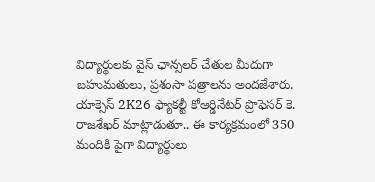విద్యార్థులకు వైస్ ఛాన్సలర్ చేతుల మీదుగా బహుమతులు, ప్రశంసా పత్రాలను అందజేశారు.
యాక్సెస్ 2K26 ఫ్యాకల్టీ కోఆర్డినేటర్ ప్రొఫెసర్ కె. రాజశేఖర్ మాట్లాడుతూ.. ఈ కార్యక్రమంలో 350 మందికి పైగా విద్యార్థులు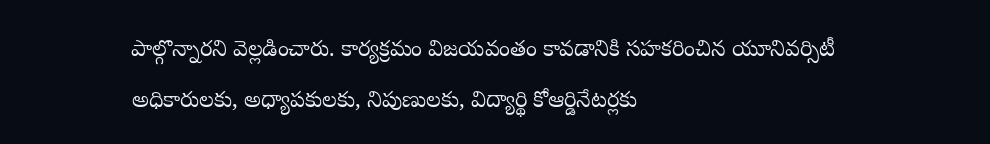పాల్గొన్నారని వెల్లడించారు. కార్యక్రమం విజయవంతం కావడానికి సహకరించిన యూనివర్సిటీ అధికారులకు, అధ్యాపకులకు, నిపుణులకు, విద్యార్థి కోఆర్డినేటర్లకు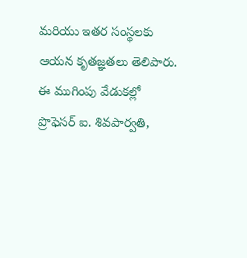మరియు ఇతర సంస్థలకు ఆయన కృతజ్ఞతలు తెలిపారు.
ఈ ముగింపు వేడుకల్లో ప్రొఫెసర్ ఐ. శివపార్వతి,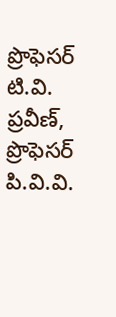ప్రొఫెసర్ టి.వి. ప్రవీణ్, ప్రొఫెసర్ పి.వి.వి.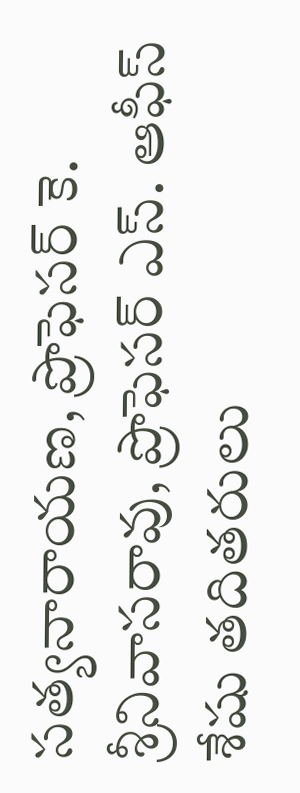సత్యనారాయణ, ప్రొఫెసర్ కె. శ్రీనివాసరావు, ప్రొఫెసర్ ఎస్. ఆఫీస్ శేషు తదితరులు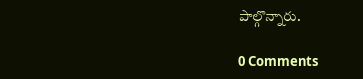పాల్గొన్నారు.

0 Comments